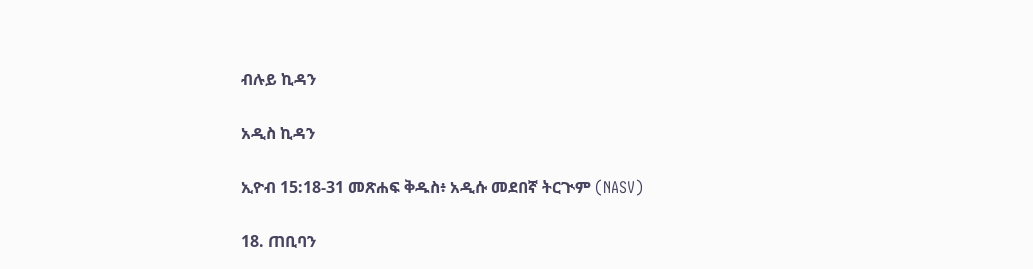ብሉይ ኪዳን

አዲስ ኪዳን

ኢዮብ 15:18-31 መጽሐፍ ቅዱስ፥ አዲሱ መደበኛ ትርጒም (NASV)

18. ጠቢባን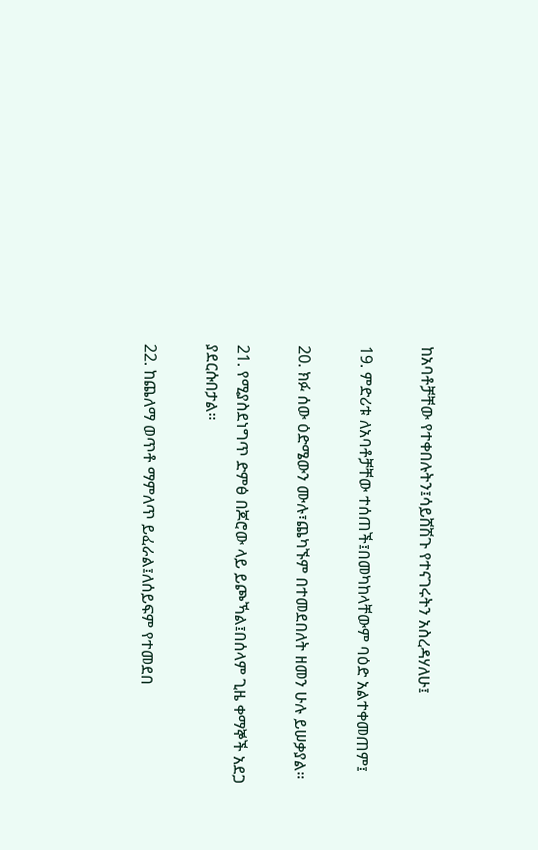ከአባቶቻቸው የተቀበሉትን፤ሳይሸሽጉ የተናገሩትን አስረዳሃለሁ፤

19. ምድሪቱ ለአባቶቻቸው ተሰጠች፤በመካከላቸውም ባዕድ አልተቀመጠም፤

20. ክፉ ሰው ዕድሜውን ሙሉ፣ጨካኙም በተመደበለት ዘመን ሁሉ ይሠቃያል።

21. የሚያስደነግጥ ድምፅ በጆሮው ላይ ይጮኻል፤በሰላም ጊዜ ቀማኞች አደጋ ያደርሱበታል።

22. ከጨለማ ወጥቶ ማምለጥ ይፈራል፤ለሰይፍም የተመደበ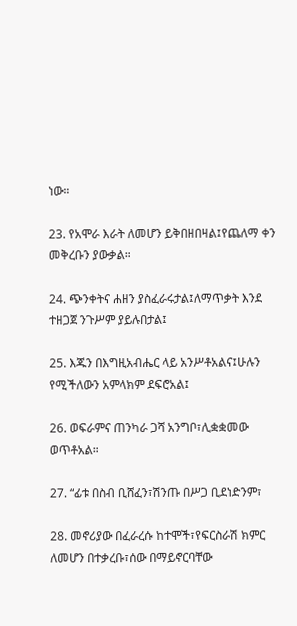ነው።

23. የአሞራ እራት ለመሆን ይቅበዘበዛል፤የጨለማ ቀን መቅረቡን ያውቃል።

24. ጭንቀትና ሐዘን ያስፈራሩታል፤ለማጥቃት እንደ ተዘጋጀ ንጉሥም ያይሉበታል፤

25. እጁን በእግዚአብሔር ላይ አንሥቶአልና፤ሁሉን የሚችለውን አምላክም ደፍሮአል፤

26. ወፍራምና ጠንካራ ጋሻ አንግቦ፣ሊቋቋመው ወጥቶአል።

27. “ፊቱ በስብ ቢሸፈን፣ሽንጡ በሥጋ ቢደነድንም፣

28. መኖሪያው በፈራረሱ ከተሞች፣የፍርስራሽ ክምር ለመሆን በተቃረቡ፣ሰው በማይኖርባቸው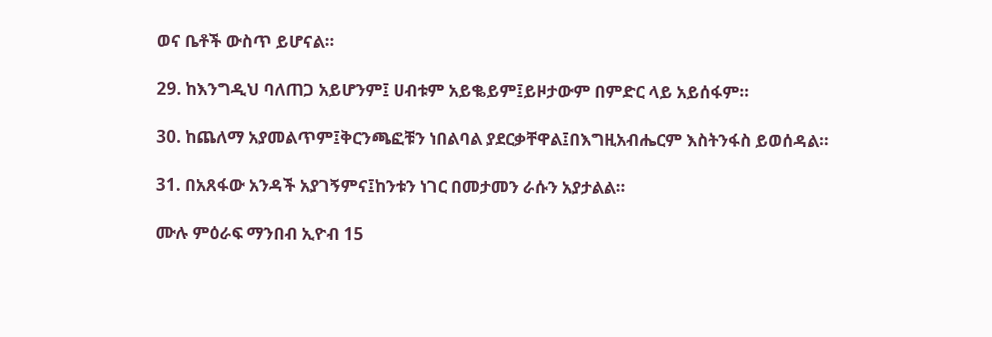ወና ቤቶች ውስጥ ይሆናል።

29. ከእንግዲህ ባለጠጋ አይሆንም፤ ሀብቱም አይቈይም፤ይዞታውም በምድር ላይ አይሰፋም።

30. ከጨለማ አያመልጥም፤ቅርንጫፎቹን ነበልባል ያደርቃቸዋል፤በእግዚአብሔርም እስትንፋስ ይወሰዳል።

31. በአጸፋው አንዳች አያገኝምና፤ከንቱን ነገር በመታመን ራሱን አያታልል።

ሙሉ ምዕራፍ ማንበብ ኢዮብ 15